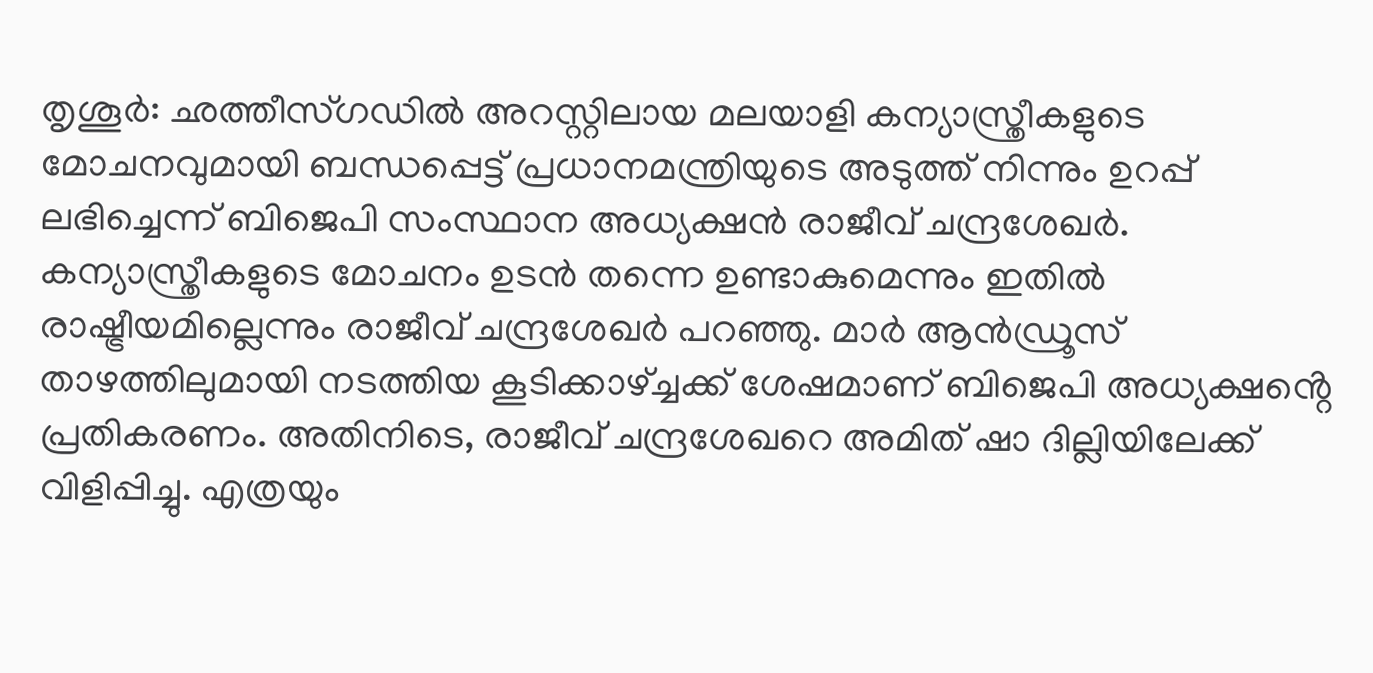തൃശൂർ: ഛത്തീസ്ഗഡിൽ അറസ്റ്റിലായ മലയാളി കന്യാസ്ത്രീകളുടെ മോചനവുമായി ബന്ധപ്പെട്ട് പ്രധാനമന്ത്രിയുടെ അടുത്ത് നിന്നും ഉറപ്പ് ലഭിച്ചെന്ന് ബിജെപി സംസ്ഥാന അധ്യക്ഷൻ രാജീവ് ചന്ദ്രശേഖർ. കന്യാസ്ത്രീകളുടെ മോചനം ഉടൻ തന്നെ ഉണ്ടാകുമെന്നും ഇതിൽ രാഷ്ട്രീയമില്ലെന്നും രാജീവ് ചന്ദ്രശേഖർ പറഞ്ഞു. മാർ ആൻഡ്രൂസ് താഴത്തിലുമായി നടത്തിയ കൂടിക്കാഴ്ച്ചക്ക് ശേഷമാണ് ബിജെപി അധ്യക്ഷൻ്റെ പ്രതികരണം. അതിനിടെ, രാജീവ് ചന്ദ്രശേഖറെ അമിത് ഷാ ദില്ലിയിലേക്ക് വിളിപ്പിച്ചു. എത്രയും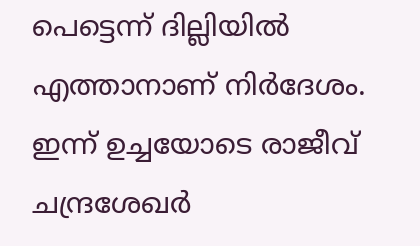പെട്ടെന്ന് ദില്ലിയിൽ എത്താനാണ് നിർദേശം. ഇന്ന് ഉച്ചയോടെ രാജീവ് ചന്ദ്രശേഖർ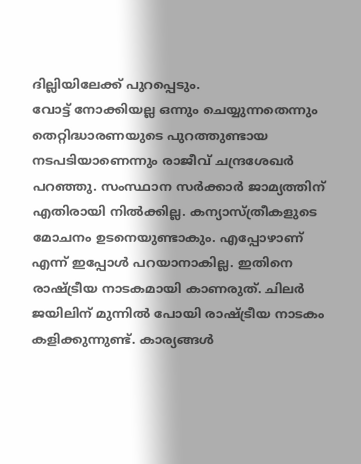ദില്ലിയിലേക്ക് പുറപ്പെടും.
വോട്ട് നോക്കിയല്ല ഒന്നും ചെയ്യുന്നതെന്നും തെറ്റിദ്ധാരണയുടെ പുറത്തുണ്ടായ നടപടിയാണെന്നും രാജീവ് ചന്ദ്രശേഖർ പറഞ്ഞു. സംസ്ഥാന സർക്കാർ ജാമ്യത്തിന് എതിരായി നിൽക്കില്ല. കന്യാസ്ത്രീകളുടെ മോചനം ഉടനെയുണ്ടാകും. എപ്പോഴാണ് എന്ന് ഇപ്പോൾ പറയാനാകില്ല. ഇതിനെ രാഷ്ട്രീയ നാടകമായി കാണരുത്. ചിലർ ജയിലിന് മുന്നിൽ പോയി രാഷ്ട്രീയ നാടകം കളിക്കുന്നുണ്ട്. കാര്യങ്ങൾ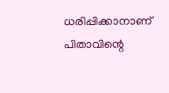ധരിപ്പിക്കാനാണ് പിതാവിന്റെ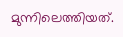മുന്നിലെത്തിയത്.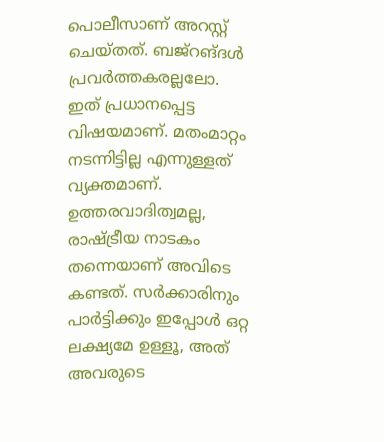പൊലീസാണ് അറസ്റ്റ് ചെയ്തത്. ബജ്റങ്ദൾ പ്രവർത്തകരല്ലലോ. ഇത് പ്രധാനപ്പെട്ട വിഷയമാണ്. മതംമാറ്റം നടന്നിട്ടില്ല എന്നുള്ളത് വ്യക്തമാണ്. ഉത്തരവാദിത്വമല്ല, രാഷ്ട്രീയ നാടകം തന്നെയാണ് അവിടെ കണ്ടത്. സർക്കാരിനും പാർട്ടിക്കും ഇപ്പോൾ ഒറ്റ ലക്ഷ്യമേ ഉള്ളൂ, അത് അവരുടെ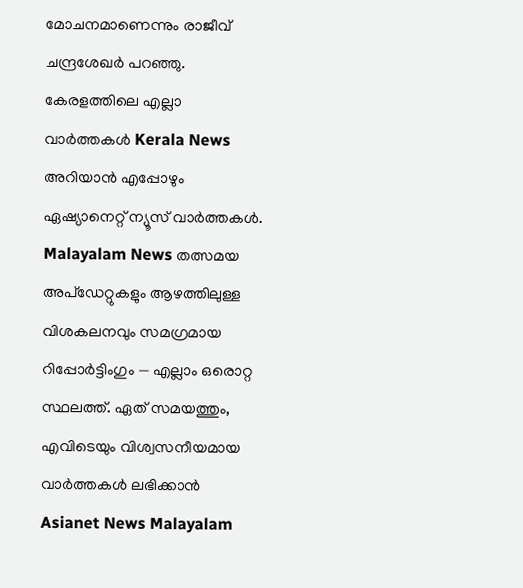മോചനമാണെന്നും രാജീവ് ചന്ദ്രശേഖർ പറഞ്ഞു.
കേരളത്തിലെ എല്ലാ വാർത്തകൾ Kerala News അറിയാൻ എപ്പോഴും ഏഷ്യാനെറ്റ് ന്യൂസ് വാർത്തകൾ. Malayalam News തത്സമയ അപ്ഡേറ്റുകളും ആഴത്തിലുള്ള വിശകലനവും സമഗ്രമായ റിപ്പോർട്ടിംഗും — എല്ലാം ഒരൊറ്റ സ്ഥലത്ത്. ഏത് സമയത്തും, എവിടെയും വിശ്വസനീയമായ വാർത്തകൾ ലഭിക്കാൻ Asianet News Malayalam